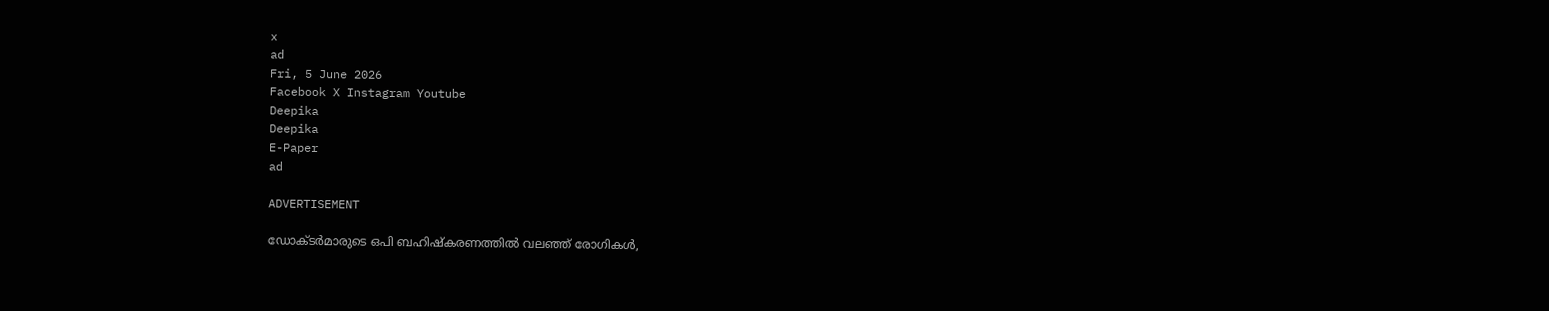x
ad
Fri, 5 June 2026
Facebook X Instagram Youtube
Deepika
Deepika
E-Paper
ad

ADVERTISEMENT

ഡോക്ടർമാരുടെ ഒപി ബഹിഷ്കരണത്തിൽ വലഞ്ഞ് രോഗികൾ,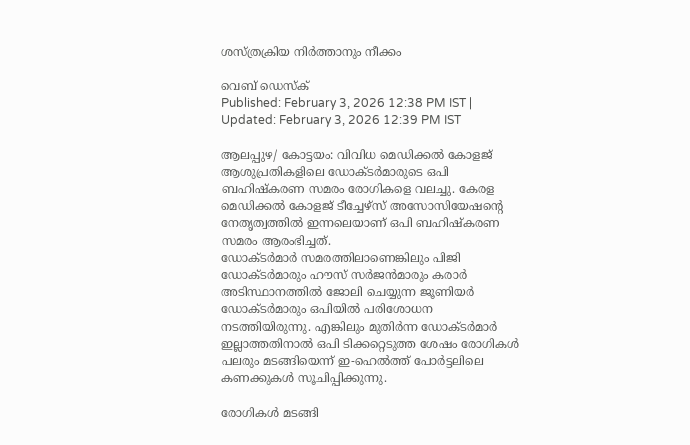ശസ്ത്രക്രിയ നിർത്താനും നീക്കം

വെബ് ഡെസ്ക്
Published: February 3, 2026 12:38 PM IST | Updated: February 3, 2026 12:39 PM IST

ആലപ്പുഴ/ കോട്ടയം: വിവിധ മെഡിക്കൽ കോളജ് ആശുപ്രതികളിലെ ഡോക്ടർമാരുടെ ഒപി ബഹിഷ്കരണ സമരം രോഗികളെ വലച്ചു. കേരള മെഡിക്കൽ കോളജ് ടീച്ചേഴ്സ് അസോസിയേഷന്‍റെ നേതൃത്വത്തിൽ ഇന്നലെയാണ് ഒപി ബഹിഷ്‌കരണ സമരം ആരംഭിച്ചത്.
ഡോക്ടർമാർ സമരത്തിലാണെങ്കിലും പിജി ഡോക്ടർമാരും ഹൗസ് സർജൻമാരും കരാർ അടിസ്ഥാനത്തിൽ ജോലി ചെയ്യുന്ന ജൂണിയർ ഡോക്‌ടർമാരും ഒപിയിൽ പരിശോധന നടത്തിയിരുന്നു. എങ്കിലും മുതിർന്ന ഡോക്ടർമാർ ഇല്ലാത്തതിനാൽ ഒപി ടിക്കറ്റെടുത്ത ശേഷം രോഗികൾ പലരും മടങ്ങിയെന്ന് ഇ-ഹെൽത്ത് പോർട്ടലിലെ കണക്കുകൾ സൂചിപ്പിക്കുന്നു.

രോഗികൾ മടങ്ങി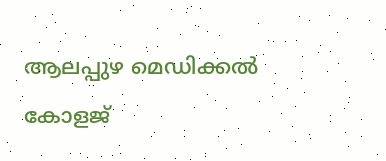ആലപ്പുഴ മെഡിക്കൽ കോളജ്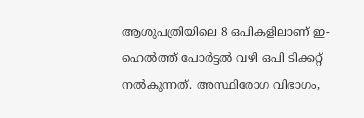ആശുപത്രിയിലെ 8 ഒപികളിലാണ് ഇ-ഹെൽത്ത് പോർട്ടൽ വഴി ഒപി ടിക്കറ്റ് നൽകുന്നത്. അസ്ഥിരോഗ വിഭാഗം,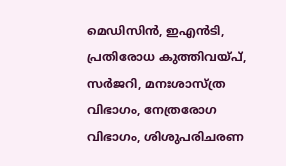മെഡിസിൻ, ഇഎൻടി, പ്രതിരോധ കുത്തിവയ്‌പ്, സർജറി, മനഃശാസ്ത്ര വിഭാഗം, നേത്രരോഗ വിഭാഗം, ശിശുപരിചരണ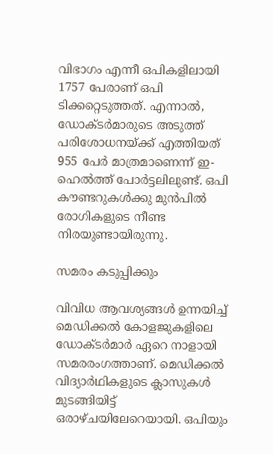വിഭാഗം എന്നീ ഒപികളിലായി 1757 പേരാണ് ഒപി ടിക്കറ്റെടുത്തത്. എന്നാൽ, ഡോക്ടർമാരുടെ അടുത്ത് പരിശോധനയ്ക്ക് എത്തിയത് 955 പേർ മാത്രമാണെന്ന് ഇ- ഹെൽത്ത് പോർട്ടലിലുണ്ട്. ഒപി കൗണ്ടറുകൾക്കു മുൻപിൽ രോഗികളുടെ നീണ്ട നിരയുണ്ടായിരുന്നു.

സമരം കടുപ്പിക്കും

വിവിധ ആവശ്യങ്ങൾ ഉന്നയിച്ച് മെഡിക്കൽ കോളജുകളിലെ ഡോക്‌ടർമാർ ഏറെ നാളായി സമരരംഗത്താണ്. മെഡിക്കൽ വിദ്യാർഥികളുടെ ക്ലാസുകൾ മുടങ്ങിയിട്ട് ഒരാഴ്‌ചയിലേറെയായി. ഒപിയും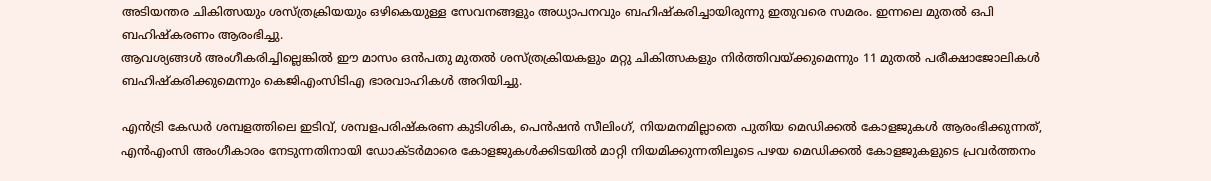അടിയന്തര ചികിത്സയും ശസ്ത്രക്രിയയും ഒഴികെയുള്ള സേവനങ്ങളും അധ്യാപനവും ബഹിഷ്കരിച്ചായിരുന്നു ഇതുവരെ സമരം. ഇന്നലെ മുതൽ ഒപി ബഹിഷ്കരണം ആരംഭിച്ചു.
ആവശ്യങ്ങൾ അംഗീകരിച്ചില്ലെങ്കിൽ ഈ മാസം ഒൻപതു മുതൽ ശസ്ത്രക്രിയകളും മറ്റു ചികിത്സകളും നിർത്തിവയ്ക്കുമെന്നും 11 മുതൽ പരീക്ഷാജോലികൾ ബഹിഷ്കരിക്കുമെന്നും കെജിഎംസിടിഎ ഭാരവാഹികൾ അറിയിച്ചു.

എൻട്രി കേഡർ ശമ്പളത്തിലെ ഇടിവ്, ശമ്പളപരിഷ്കരണ കുടിശിക, പെൻഷൻ സീലിംഗ്, നിയമനമില്ലാതെ പുതിയ മെഡിക്കൽ കോളജുകൾ ആരംഭിക്കുന്നത്, എൻഎംസി അംഗീകാരം നേടുന്നതിനായി ഡോക്ടർമാരെ കോളജുകൾക്കിടയിൽ മാറ്റി നിയമിക്കുന്നതിലൂടെ പഴയ മെഡിക്കൽ കോളജുകളുടെ പ്രവർത്തനം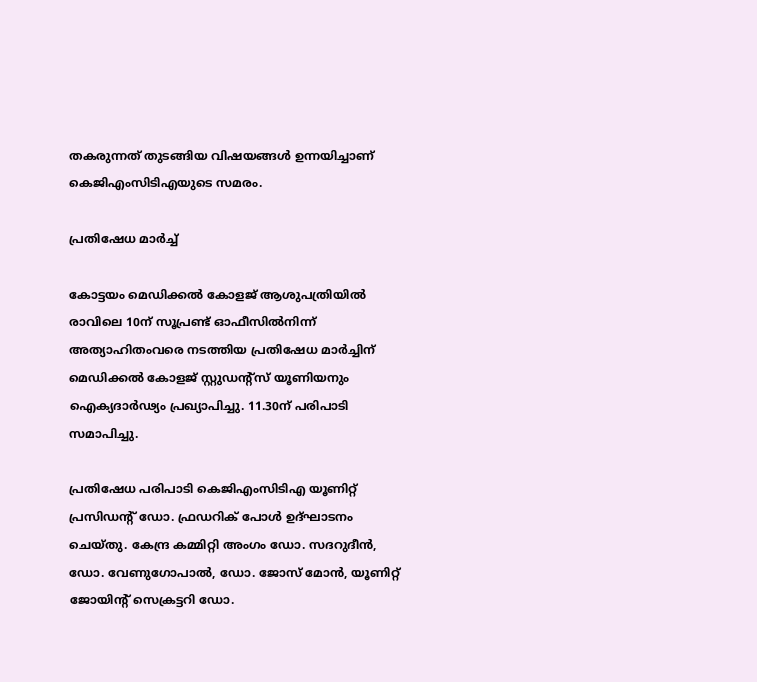തകരുന്നത് തുടങ്ങിയ വിഷയങ്ങൾ ഉന്നയിച്ചാണ് കെജിഎംസിടിഎയുടെ സമരം.

പ്രതിഷേധ മാർച്ച്

കോട്ടയം മെഡിക്കൽ കോളജ് ആശുപത്രിയിൽ രാവിലെ 10ന് സൂപ്രണ്ട് ഓഫീസിൽനിന്ന് അത്യാഹിതംവരെ നടത്തിയ പ്രതിഷേധ മാർച്ചിന് മെഡിക്കൽ കോളജ് സ്റ്റുഡന്റ്സ് യൂണിയനും ഐക്യദാർഢ്യം പ്രഖ്യാപിച്ചു. 11.30ന് പരിപാടി സമാപിച്ചു.

പ്രതിഷേധ പരിപാടി കെജിഎംസിടിഎ യൂണിറ്റ് പ്രസിഡന്‍റ് ഡോ. ഫ്രഡറിക് പോൾ ഉദ്ഘാടനം ചെയ്തു. കേന്ദ്ര കമ്മിറ്റി അംഗം ഡോ. സദറുദീൻ, ഡോ. വേണുഗോപാൽ, ഡോ. ജോസ് മോൻ, യൂണിറ്റ് ജോയിന്‍റ് സെക്രട്ടറി ഡോ.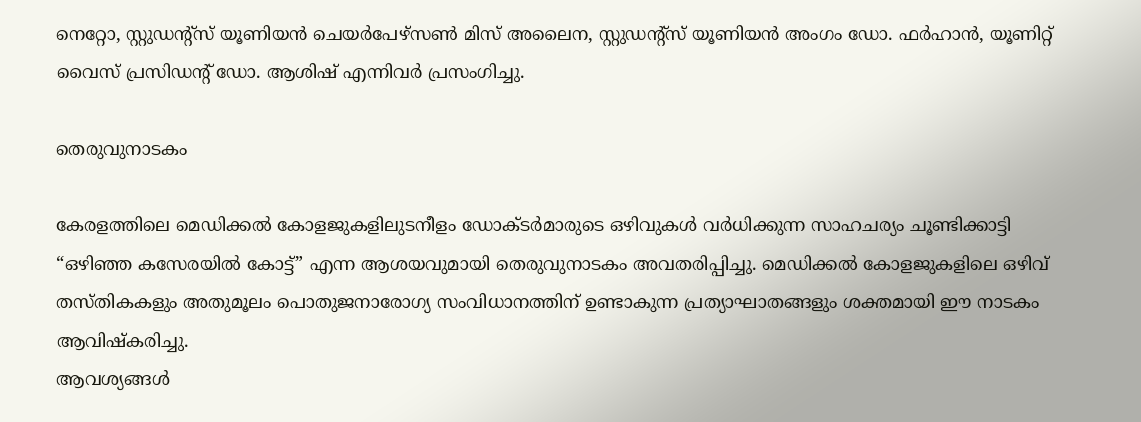നെറ്റോ, സ്റ്റുഡന്‍റ്സ് യൂണിയൻ ചെയർപേഴ്സൺ മിസ് അലൈന, സ്റ്റുഡന്റ്സ് യൂണിയൻ അംഗം ഡോ. ഫർഹാൻ, യൂണിറ്റ് വൈസ് പ്രസിഡന്റ് ഡോ. ആശിഷ് എന്നിവർ പ്രസംഗിച്ചു.

തെരുവുനാടകം

കേരളത്തിലെ മെഡിക്കൽ കോളജുകളിലുടനീളം ഡോക്ടർമാരുടെ ഒഴിവുകൾ വർധിക്കുന്ന സാഹചര്യം ചൂണ്ടിക്കാട്ടി “ഒഴിഞ്ഞ കസേരയിൽ കോട്ട്” എന്ന ആശയവുമായി തെരുവുനാടകം അവതരിപ്പിച്ചു. മെഡിക്കൽ കോളജുകളിലെ ഒഴിവ് തസ്തികകളും അതുമൂലം പൊതുജനാരോഗ്യ സംവിധാനത്തിന് ഉണ്ടാകുന്ന പ്രത്യാഘാതങ്ങളും ശക്തമായി ഈ നാടകം ആവിഷ്കരിച്ചു.
ആവശ്യങ്ങൾ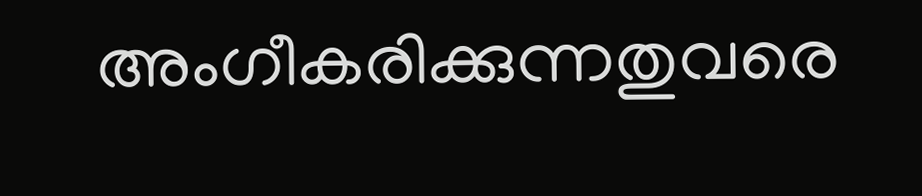അംഗീകരിക്കുന്നതുവരെ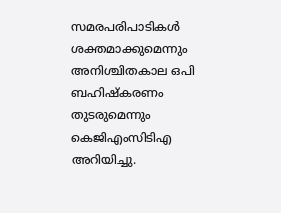സമരപരിപാടികൾ ശക്തമാക്കുമെന്നും അനിശ്ചിതകാല ഒപി ബഹിഷ്കരണം തുടരുമെന്നും കെജിഎംസിടിഎ അറിയിച്ചു.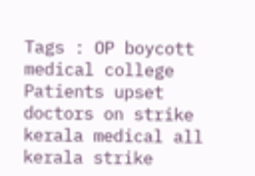Tags : OP boycott medical college Patients upset doctors on strike kerala medical all kerala strike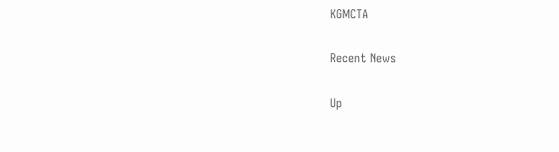KGMCTA

Recent News

Up